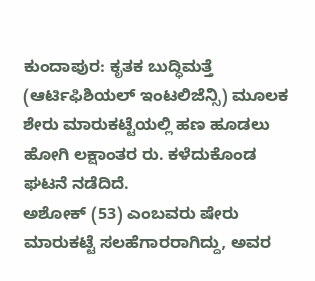ಕುಂದಾಪುರ: ಕೃತಕ ಬುದ್ಧಿಮತ್ತೆ (ಆರ್ಟಿಫಿಶಿಯಲ್ ಇಂಟಲಿಜೆನ್ಸಿ) ಮೂಲಕ ಶೇರು ಮಾರುಕಟ್ಟೆಯಲ್ಲಿ ಹಣ ಹೂಡಲು ಹೋಗಿ ಲಕ್ಷಾಂತರ ರು. ಕಳೆದುಕೊಂಡ ಘಟನೆ ನಡೆದಿದೆ.
ಅಶೋಕ್ (53) ಎಂಬವರು ಷೇರು ಮಾರುಕಟ್ಟೆ ಸಲಹೆಗಾರರಾಗಿದ್ದು, ಅವರ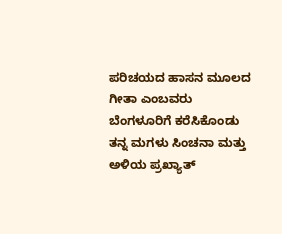ಪರಿಚಯದ ಹಾಸನ ಮೂಲದ ಗೀತಾ ಎಂಬವರು ಬೆಂಗಳೂರಿಗೆ ಕರೆಸಿಕೊಂಡು ತನ್ನ ಮಗಳು ಸಿಂಚನಾ ಮತ್ತು ಅಳಿಯ ಪ್ರಖ್ಯಾತ್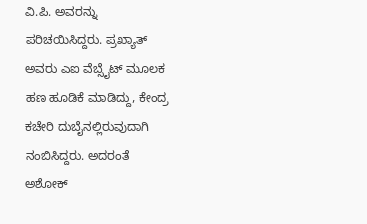ವಿ.ಪಿ. ಅವರನ್ನು ಪರಿಚಯಿಸಿದ್ದರು. ಪ್ರಖ್ಯಾತ್ ಅವರು ಎಐ ವೆಬ್ಸೈಟ್ ಮೂಲಕ ಹಣ ಹೂಡಿಕೆ ಮಾಡಿದ್ದು, ಕೇಂದ್ರ ಕಚೇರಿ ದುಬೈನಲ್ಲಿರುವುದಾಗಿ ನಂಬಿಸಿದ್ದರು. ಅದರಂತೆ ಅಶೋಕ್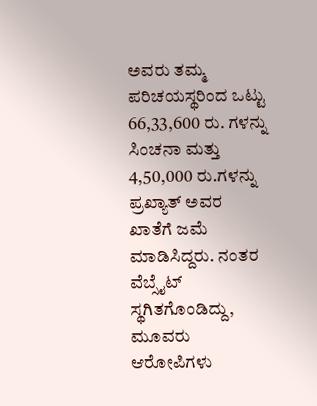ಅವರು ತಮ್ಮ ಪರಿಚಯಸ್ಥರಿಂದ ಒಟ್ಟು 66,33,600 ರು. ಗಳನ್ನು ಸಿಂಚನಾ ಮತ್ತು 4,50,000 ರು.ಗಳನ್ನು ಪ್ರಖ್ಯಾತ್ ಅವರ ಖಾತೆಗೆ ಜಮೆ ಮಾಡಿಸಿದ್ದರು. ನಂತರ ವೆಬ್ಸೈಟ್ ಸ್ಥಗಿತಗೊಂಡಿದ್ದು, ಮೂವರು ಆರೋಪಿಗಳು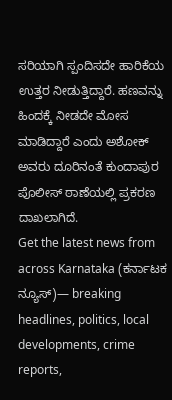ಸರಿಯಾಗಿ ಸ್ಪಂದಿಸದೇ ಹಾರಿಕೆಯ ಉತ್ತರ ನೀಡುತ್ತಿದ್ದಾರೆ. ಹಣವನ್ನು ಹಿಂದಕ್ಕೆ ನೀಡದೇ ಮೋಸ ಮಾಡಿದ್ದಾರೆ ಎಂದು ಅಶೋಕ್ ಅವರು ದೂರಿನಂತೆ ಕುಂದಾಪುರ ಪೊಲೀಸ್ ಠಾಣೆಯಲ್ಲಿ ಪ್ರಕರಣ ದಾಖಲಾಗಿದೆ.
Get the latest news from across Karnataka (ಕರ್ನಾಟಕ ನ್ಯೂಸ್)— breaking headlines, politics, local developments, crime reports,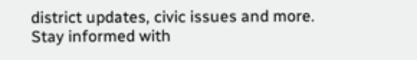district updates, civic issues and more. Stay informed with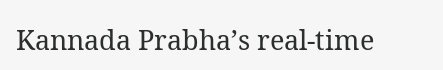Kannada Prabha’s real‑time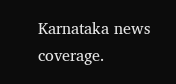Karnataka news coverage.